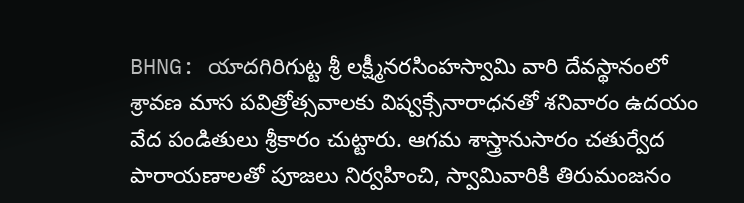BHNG: యాదగిరిగుట్ట శ్రీ లక్ష్మీనరసింహస్వామి వారి దేవస్థానంలో శ్రావణ మాస పవిత్రోత్సవాలకు విష్వక్సేనారాధనతో శనివారం ఉదయం వేద పండితులు శ్రీకారం చుట్టారు. ఆగమ శాస్త్రానుసారం చతుర్వేద పారాయణాలతో పూజలు నిర్వహించి, స్వామివారికి తిరుమంజనం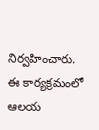నిర్వహించారు. ఈ కార్యక్రమంలో ఆలయ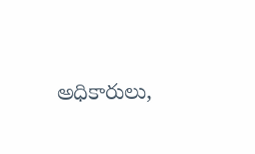అధికారులు,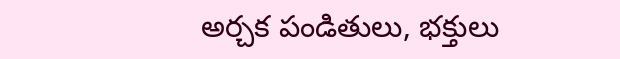అర్చక పండితులు, భక్తులు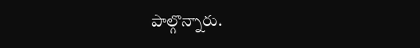పాల్గొన్నారు.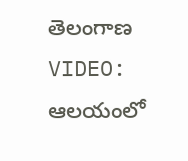తెలంగాణ
VIDEO: ఆలయంలో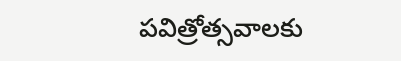పవిత్రోత్సవాలకు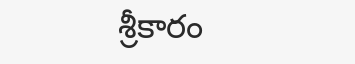శ్రీకారం